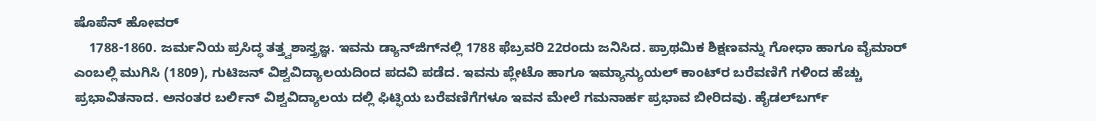ಷೊಪೆನ್ ಹೋವರ್
    1788-1860. ಜರ್ಮನಿಯ ಪ್ರಸಿದ್ಧ ತತ್ತ್ವಶಾಸ್ತ್ರಜ್ಞ. ಇವನು ಡ್ಯಾನ್‍ಜಿಗ್‍ನಲ್ಲಿ 1788 ಫೆಬ್ರವರಿ 22ರಂದು ಜನಿಸಿದ. ಪ್ರಾಥಮಿಕ ಶಿಕ್ಷಣವನ್ನು ಗೋಧಾ ಹಾಗೂ ವೈಮಾರ್ ಎಂಬಲ್ಲಿ ಮುಗಿಸಿ (1809), ಗುಟಿಜನ್ ವಿಶ್ವವಿದ್ಯಾಲಯದಿಂದ ಪದವಿ ಪಡೆದ. ಇವನು ಪ್ಲೇಟೊ ಹಾಗೂ ಇಮ್ಯಾನ್ಯುಯಲ್ ಕಾಂಟ್‍ರ ಬರೆವಣಿಗೆ ಗಳಿಂದ ಹೆಚ್ಚು ಪ್ರಭಾವಿತನಾದ. ಅನಂತರ ಬರ್ಲಿನ್ ವಿಶ್ವವಿದ್ಯಾಲಯ ದಲ್ಲಿ ಫಿಟ್ಫಿಯ ಬರೆವಣಿಗೆಗಳೂ ಇವನ ಮೇಲೆ ಗಮನಾರ್ಹ ಪ್ರಭಾವ ಬೀರಿದವು. ಹೈಡಲ್‍ಬರ್ಗ್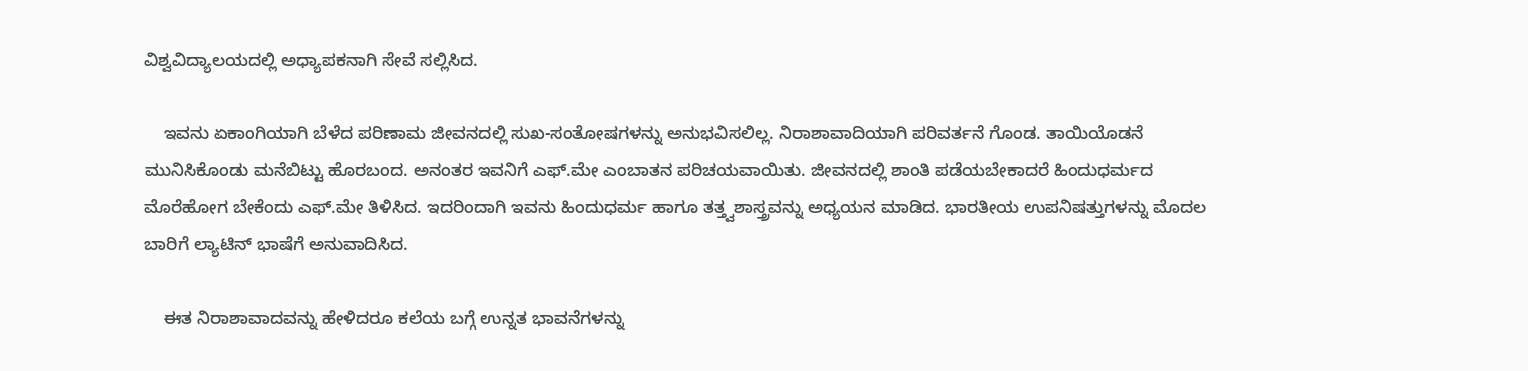ವಿಶ್ವವಿದ್ಯಾಲಯದಲ್ಲಿ ಅಧ್ಯಾಪಕನಾಗಿ ಸೇವೆ ಸಲ್ಲಿಸಿದ.

    ಇವನು ಏಕಾಂಗಿಯಾಗಿ ಬೆಳೆದ ಪರಿಣಾಮ ಜೀವನದಲ್ಲಿ ಸುಖ-ಸಂತೋಷಗಳನ್ನು ಅನುಭವಿಸಲಿಲ್ಲ. ನಿರಾಶಾವಾದಿಯಾಗಿ ಪರಿವರ್ತನೆ ಗೊಂಡ. ತಾಯಿಯೊಡನೆ ಮುನಿಸಿಕೊಂಡು ಮನೆಬಿಟ್ಟು ಹೊರಬಂದ. ಅನಂತರ ಇವನಿಗೆ ಎಫ್.ಮೇ ಎಂಬಾತನ ಪರಿಚಯವಾಯಿತು. ಜೀವನದಲ್ಲಿ ಶಾಂತಿ ಪಡೆಯಬೇಕಾದರೆ ಹಿಂದುಧರ್ಮದ ಮೊರೆಹೋಗ ಬೇಕೆಂದು ಎಫ್.ಮೇ ತಿಳಿಸಿದ. ಇದರಿಂದಾಗಿ ಇವನು ಹಿಂದುಧರ್ಮ ಹಾಗೂ ತತ್ತ್ವಶಾಸ್ತ್ರವನ್ನು ಅಧ್ಯಯನ ಮಾಡಿದ. ಭಾರತೀಯ ಉಪನಿಷತ್ತುಗಳನ್ನು ಮೊದಲ ಬಾರಿಗೆ ಲ್ಯಾಟಿನ್ ಭಾಷೆಗೆ ಅನುವಾದಿಸಿದ.

    ಈತ ನಿರಾಶಾವಾದವನ್ನು ಹೇಳಿದರೂ ಕಲೆಯ ಬಗ್ಗೆ ಉನ್ನತ ಭಾವನೆಗಳನ್ನು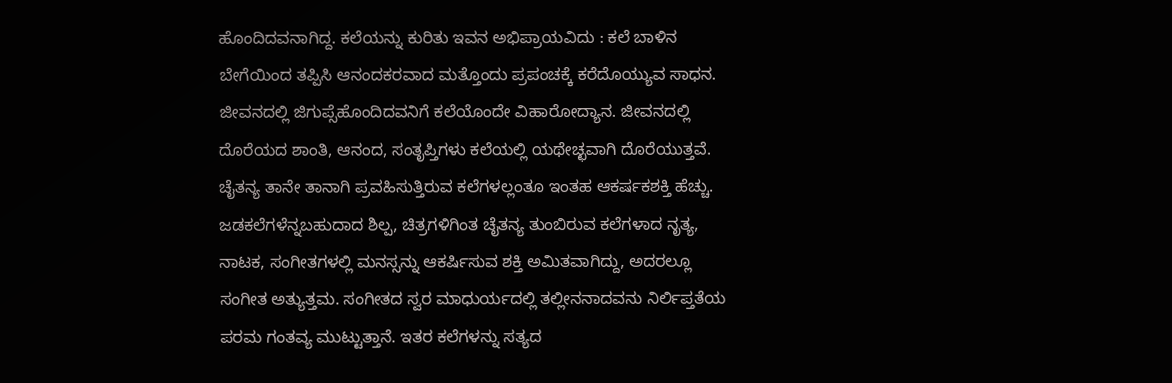ಹೊಂದಿದವನಾಗಿದ್ದ. ಕಲೆಯನ್ನು ಕುರಿತು ಇವನ ಅಭಿಪ್ರಾಯವಿದು : ಕಲೆ ಬಾಳಿನ ಬೇಗೆಯಿಂದ ತಪ್ಪಿಸಿ ಆನಂದಕರವಾದ ಮತ್ತೊಂದು ಪ್ರಪಂಚಕ್ಕೆ ಕರೆದೊಯ್ಯುವ ಸಾಧನ. ಜೀವನದಲ್ಲಿ ಜಿಗುಪ್ಸೆಹೊಂದಿದವನಿಗೆ ಕಲೆಯೊಂದೇ ವಿಹಾರೋದ್ಯಾನ. ಜೀವನದಲ್ಲಿ ದೊರೆಯದ ಶಾಂತಿ, ಆನಂದ, ಸಂತೃಪ್ತಿಗಳು ಕಲೆಯಲ್ಲಿ ಯಥೇಚ್ಛವಾಗಿ ದೊರೆಯುತ್ತವೆ. ಚೈತನ್ಯ ತಾನೇ ತಾನಾಗಿ ಪ್ರವಹಿಸುತ್ತಿರುವ ಕಲೆಗಳಲ್ಲಂತೂ ಇಂತಹ ಆಕರ್ಷಕಶಕ್ತಿ ಹೆಚ್ಚು. ಜಡಕಲೆಗಳೆನ್ನಬಹುದಾದ ಶಿಲ್ಪ, ಚಿತ್ರಗಳಿಗಿಂತ ಚೈತನ್ಯ ತುಂಬಿರುವ ಕಲೆಗಳಾದ ನೃತ್ಯ, ನಾಟಕ, ಸಂಗೀತಗಳಲ್ಲಿ ಮನಸ್ಸನ್ನು ಆಕರ್ಷಿಸುವ ಶಕ್ತಿ ಅಮಿತವಾಗಿದ್ದು, ಅದರಲ್ಲೂ ಸಂಗೀತ ಅತ್ಯುತ್ತಮ. ಸಂಗೀತದ ಸ್ವರ ಮಾಧುರ್ಯದಲ್ಲಿ ತಲ್ಲೀನನಾದವನು ನಿರ್ಲಿಪ್ತತೆಯ ಪರಮ ಗಂತವ್ಯ ಮುಟ್ಟುತ್ತಾನೆ. ಇತರ ಕಲೆಗಳನ್ನು ಸತ್ಯದ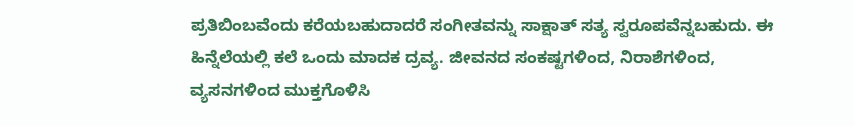ಪ್ರತಿಬಿಂಬವೆಂದು ಕರೆಯಬಹುದಾದರೆ ಸಂಗೀತವನ್ನು ಸಾಕ್ಷಾತ್ ಸತ್ಯ ಸ್ವರೂಪವೆನ್ನಬಹುದು. ಈ ಹಿನ್ನೆಲೆಯಲ್ಲಿ ಕಲೆ ಒಂದು ಮಾದಕ ದ್ರವ್ಯ. ಜೀವನದ ಸಂಕಷ್ಟಗಳಿಂದ, ನಿರಾಶೆಗಳಿಂದ, ವ್ಯಸನಗಳಿಂದ ಮುಕ್ತಗೊಳಿಸಿ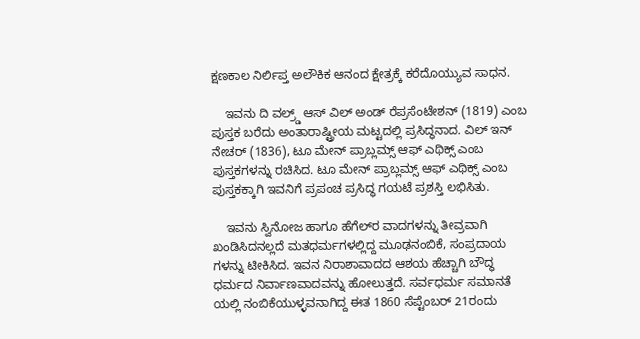ಕ್ಷಣಕಾಲ ನಿರ್ಲಿಪ್ತ ಅಲೌಕಿಕ ಆನಂದ ಕ್ಷೇತ್ರಕ್ಕೆ ಕರೆದೊಯ್ಯುವ ಸಾಧನ.

    ಇವನು ದಿ ವಲ್ರ್ಡ್ ಆಸ್ ವಿಲ್ ಅಂಡ್ ರೆಪ್ರಸೆಂಟೇಶನ್ (1819) ಎಂಬ ಪುಸ್ತಕ ಬರೆದು ಅಂತಾರಾಷ್ಟ್ರೀಯ ಮಟ್ಟದಲ್ಲಿ ಪ್ರಸಿದ್ಧನಾದ. ವಿಲ್ ಇನ್ ನೇಚರ್ (1836), ಟೂ ಮೇನ್ ಪ್ರಾಬ್ಲಮ್ಸ್ ಆಫ್ ಎಥಿಕ್ಸ್ ಎಂಬ ಪುಸ್ತಕಗಳನ್ನು ರಚಿಸಿದ. ಟೂ ಮೇನ್ ಪ್ರಾಬ್ಲಮ್ಸ್ ಆಫ್ ಎಥಿಕ್ಸ್ ಎಂಬ ಪುಸ್ತಕಕ್ಕಾಗಿ ಇವನಿಗೆ ಪ್ರಪಂಚ ಪ್ರಸಿದ್ಧ ಗಯಟೆ ಪ್ರಶಸ್ತಿ ಲಭಿಸಿತು.

    ಇವನು ಸ್ವಿನೋಜ ಹಾಗೂ ಹೆಗೆಲ್‍ರ ವಾದಗಳನ್ನು ತೀವ್ರವಾಗಿ ಖಂಡಿಸಿದನಲ್ಲದೆ ಮತಧರ್ಮಗಳಲ್ಲಿದ್ದ ಮೂಢನಂಬಿಕೆ, ಸಂಪ್ರದಾಯ ಗಳನ್ನು ಟೀಕಿಸಿದ. ಇವನ ನಿರಾಶಾವಾದದ ಆಶಯ ಹೆಚ್ಚಾಗಿ ಬೌದ್ಧ ಧರ್ಮದ ನಿರ್ವಾಣವಾದವನ್ನು ಹೋಲುತ್ತದೆ. ಸರ್ವಧರ್ಮ ಸಮಾನತೆ ಯಲ್ಲಿ ನಂಬಿಕೆಯುಳ್ಳವನಾಗಿದ್ದ ಈತ 1860 ಸೆಪ್ಟೆಂಬರ್ 21ರಂದು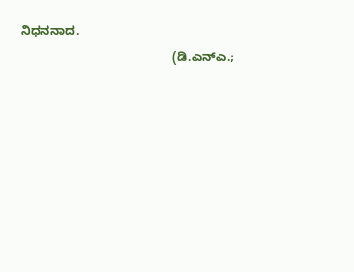ನಿಧನನಾದ.
                                            (ಡಿ.ಎನ್‍ಎ.;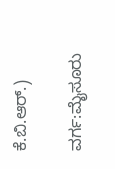ಕೆ.ಬಿ.ಆರ್.)

ವರ್ಗ:ಮೈಸೂರು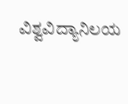ವಿಶ್ವವಿದ್ಯಾನಿಲಯ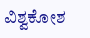ವಿಶ್ವಕೋಶ